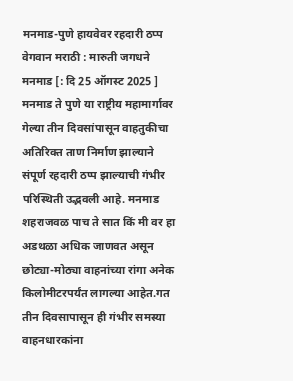मनमाड-पुणे हायवेवर रहदारी ठप्प
वेगवान मराठी : मारुती जगधने
मनमाड [: दि 25 ऑगस्ट 2025 ] मनमाड ते पुणे या राष्ट्रीय महामार्गावर गेल्या तीन दिवसांपासून वाहतुकीचा अतिरिक्त ताण निर्माण झाल्याने संपूर्ण रहदारी ठप्प झाल्याची गंभीर परिस्थिती उद्भवली आहे. मनमाड शहराजवळ पाच ते सात किं मी वर हा अडथळा अधिक जाणवत असून छोट्या-मोठ्या वाहनांच्या रांगा अनेक किलोमीटरपर्यंत लागल्या आहेत.गत तीन दिवसापासून ही गंभीर समस्या वाहनधारकांना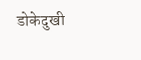डोकेदुखी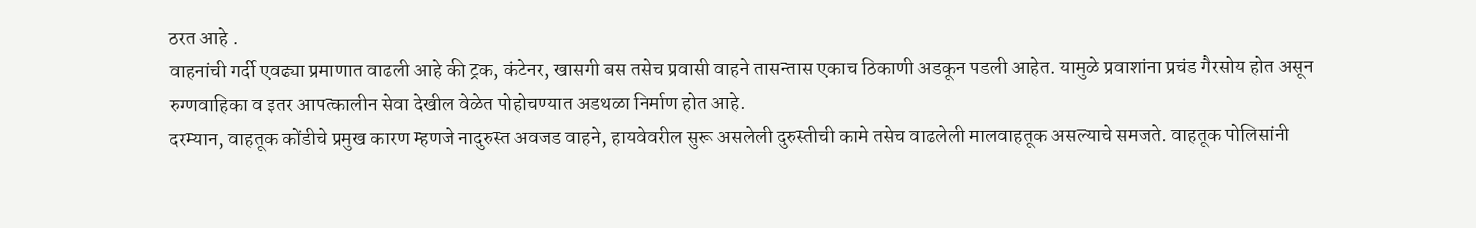ठरत आहे .
वाहनांची गर्दी एवढ्या प्रमाणात वाढली आहे की ट्रक, कंटेनर, खासगी बस तसेच प्रवासी वाहने तासन्तास एकाच ठिकाणी अडकून पडली आहेत. यामुळे प्रवाशांना प्रचंड गैरसोय होत असून रुग्णवाहिका व इतर आपत्कालीन सेवा देखील वेळेत पोहोचण्यात अडथळा निर्माण होत आहे.
दरम्यान, वाहतूक कोंडीचे प्रमुख कारण म्हणजे नादुरुस्त अवजड वाहने, हायवेवरील सुरू असलेली दुरुस्तीची कामे तसेच वाढलेली मालवाहतूक असल्याचे समजते. वाहतूक पोलिसांनी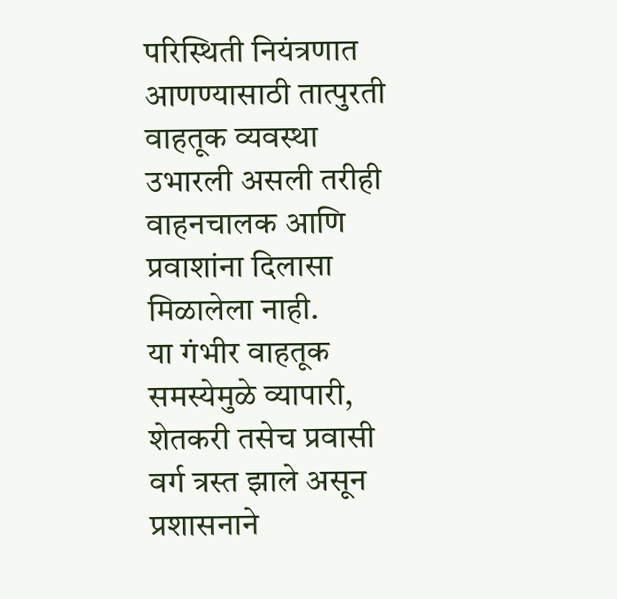परिस्थिती नियंत्रणात आणण्यासाठी तात्पुरती वाहतूक व्यवस्था उभारली असली तरीही वाहनचालक आणि प्रवाशांना दिलासा मिळालेला नाही.
या गंभीर वाहतूक समस्येमुळे व्यापारी, शेतकरी तसेच प्रवासी वर्ग त्रस्त झाले असून प्रशासनाने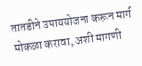तातडीने उपाययोजना करून मार्ग मोकळा करावा, अशी मागणी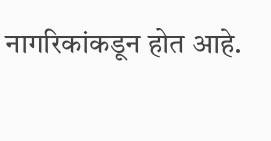नागरिकांकडून होत आहे.